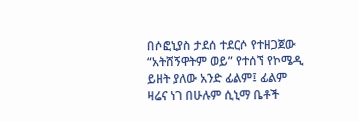በሶፎኒያስ ታደሰ ተደርሶ የተዘጋጀው “አትሸኝዋትም ወይ” የተሰኘ የኮሜዲ ይዘት ያለው አንድ ፊልም፤ ፊልም ዛሬና ነገ በሁሉም ሲኒማ ቤቶች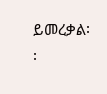ይመረቃል፡፡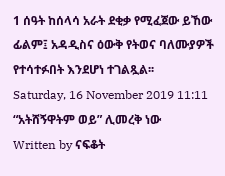1 ሰዓት ከሰላሳ አራት ደቂቃ የሚፈጀው ይኸው ፊልም፤ አዳዲስና ዕውቅ የትወና ባለሙያዎች የተሳተፉበት እንደሆነ ተገልጿል፡፡
Saturday, 16 November 2019 11:11
“አትሸኝዋትም ወይ” ሊመረቅ ነው
Written by ናፍቆት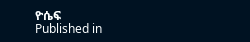ዮሴፍ
Published in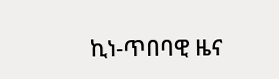ኪነ-ጥበባዊ ዜና